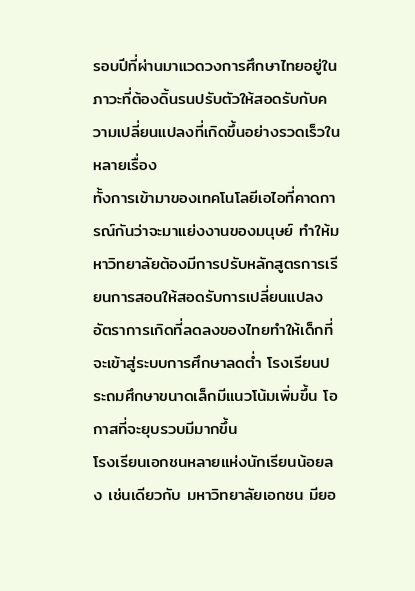รอบปีที่ผ่านมาแวดวงการศึกษาไทยอยู่ในภาวะที่ต้องดิ้นรนปรับตัวให้สอดรับกับความเปลี่ยนแปลงที่เกิดขึ้นอย่างรวดเร็วในหลายเรื่อง
ทั้งการเข้ามาของเทคโนโลยีเอไอที่คาดการณ์กันว่าจะมาแย่งงานของมนุษย์ ทำให้มหาวิทยาลัยต้องมีการปรับหลักสูตรการเรียนการสอนให้สอดรับการเปลี่ยนแปลง
อัตราการเกิดที่ลดลงของไทยทำให้เด็กที่จะเข้าสู่ระบบการศึกษาลดต่ำ โรงเรียนประถมศึกษาขนาดเล็กมีแนวโน้มเพิ่มขึ้น โอกาสที่จะยุบรวบมีมากขึ้น
โรงเรียนเอกชนหลายแห่งนักเรียนน้อยลง เช่นเดียวกับ มหาวิทยาลัยเอกชน มียอ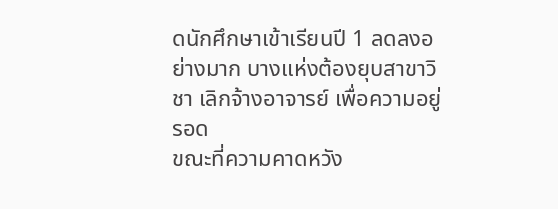ดนักศึกษาเข้าเรียนปี 1 ลดลงอย่างมาก บางแห่งต้องยุบสาขาวิชา เลิกจ้างอาจารย์ เพื่อความอยู่รอด
ขณะที่ความคาดหวัง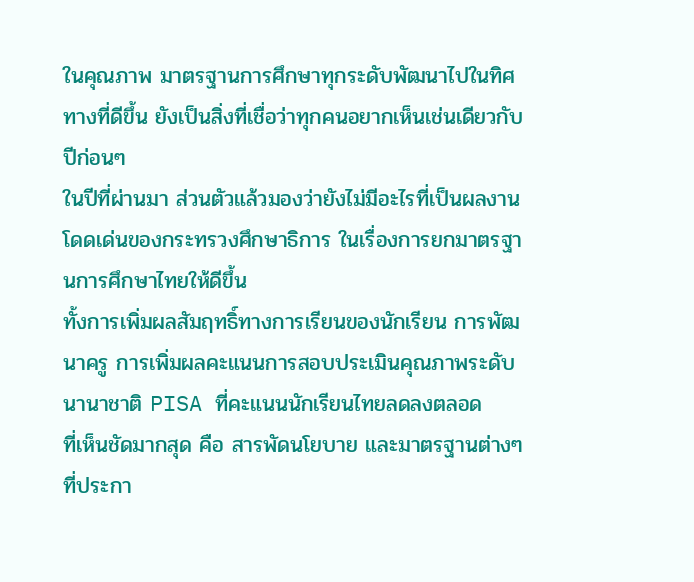ในคุณภาพ มาตรฐานการศึกษาทุกระดับพัฒนาไปในทิศทางที่ดีขึ้น ยังเป็นสิ่งที่เชื่อว่าทุกคนอยากเห็นเช่นเดียวกับปีก่อนๆ
ในปีที่ผ่านมา ส่วนตัวแล้วมองว่ายังไม่มีอะไรที่เป็นผลงานโดดเด่นของกระทรวงศึกษาธิการ ในเรื่องการยกมาตรฐานการศึกษาไทยให้ดีขึ้น
ทั้งการเพิ่มผลสัมฤทธิ์ทางการเรียนของนักเรียน การพัฒนาครู การเพิ่มผลคะแนนการสอบประเมินคุณภาพระดับนานาชาติ PISA ที่คะแนนนักเรียนไทยลดลงตลอด
ที่เห็นชัดมากสุด คือ สารพัดนโยบาย และมาตรฐานต่างๆ ที่ประกา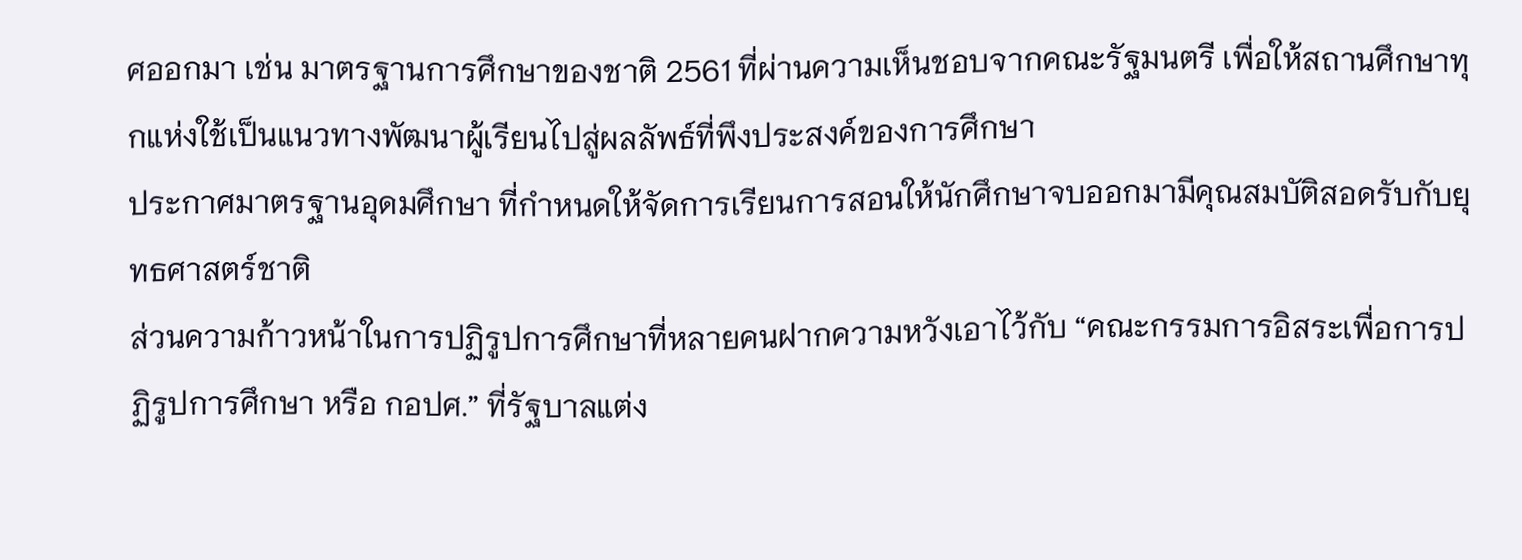ศออกมา เช่น มาตรฐานการศึกษาของชาติ 2561 ที่ผ่านความเห็นชอบจากคณะรัฐมนตรี เพื่อให้สถานศึกษาทุกแห่งใช้เป็นแนวทางพัฒนาผู้เรียนไปสู่ผลลัพธ์ที่พึงประสงค์ของการศึกษา
ประกาศมาตรฐานอุดมศึกษา ที่กำหนดให้จัดการเรียนการสอนให้นักศึกษาจบออกมามีคุณสมบัติสอดรับกับยุทธศาสตร์ชาติ
ส่วนความก้าวหน้าในการปฏิรูปการศึกษาที่หลายคนฝากความหวังเอาไว้กับ “คณะกรรมการอิสระเพื่อการปฏิรูปการศึกษา หรือ กอปศ.” ที่รัฐบาลแต่ง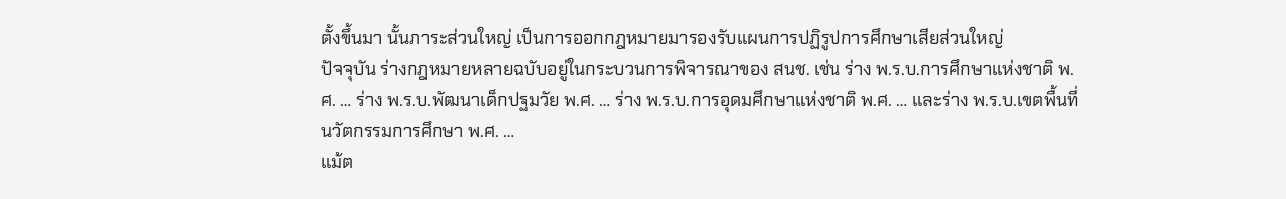ตั้งขึ้นมา นั้นภาระส่วนใหญ่ เป็นการออกกฎหมายมารองรับแผนการปฏิรูปการศึกษาเสียส่วนใหญ่
ปัจจุบัน ร่างกฎหมายหลายฉบับอยู่ในกระบวนการพิจารณาของ สนช. เช่น ร่าง พ.ร.บ.การศึกษาแห่งชาติ พ.ศ. … ร่าง พ.ร.บ.พัฒนาเด็กปฐมวัย พ.ศ. … ร่าง พ.ร.บ.การอุดมศึกษาแห่งชาติ พ.ศ. … และร่าง พ.ร.บ.เขตพื้นที่นวัตกรรมการศึกษา พ.ศ. …
แม้ต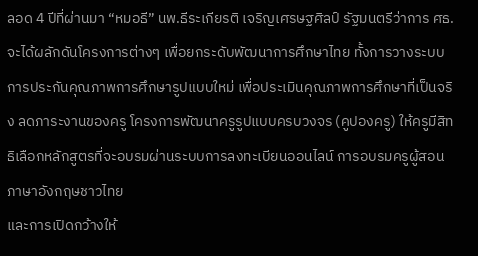ลอด 4 ปีที่ผ่านมา “หมอธี” นพ.ธีระเกียรติ เจริญเศรษฐศิลป์ รัฐมนตรีว่าการ ศธ. จะได้ผลักดันโครงการต่างๆ เพื่อยกระดับพัฒนาการศึกษาไทย ทั้งการวางระบบการประกันคุณภาพการศึกษารูปแบบใหม่ เพื่อประเมินคุณภาพการศึกษาที่เป็นจริง ลดภาระงานของครู โครงการพัฒนาครูรูปแบบครบวงจร (คูปองครู) ให้ครูมีสิทธิเลือกหลักสูตรที่จะอบรมผ่านระบบการลงทะเบียนออนไลน์ การอบรมครูผู้สอนภาษาอังกฤษชาวไทย
และการเปิดกว้างให้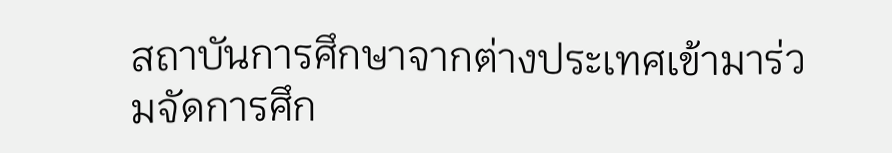สถาบันการศึกษาจากต่างประเทศเข้ามาร่วมจัดการศึก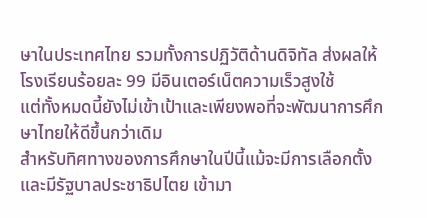ษาในประเทศไทย รวมทั้งการปฏิวัติด้านดิจิทัล ส่งผลให้โรงเรียนร้อยละ 99 มีอินเตอร์เน็ตความเร็วสูงใช้
แต่ทั้งหมดนี้ยังไม่เข้าเป้าและเพียงพอที่จะพัฒนาการศึกษาไทยให้ดีขึ้นกว่าเดิม
สำหรับทิศทางของการศึกษาในปีนี้แม้จะมีการเลือกตั้งและมีรัฐบาลประชาธิปไตย เข้ามา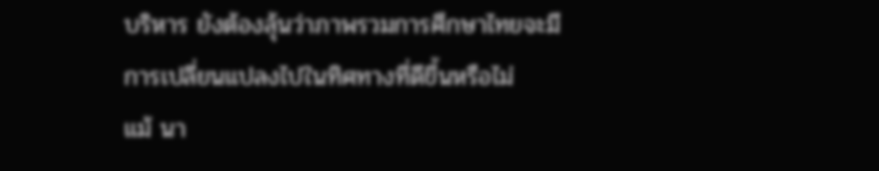บริหาร ยังต้องลุ้นว่าภาพรวมการศึกษาไทยจะมีการเปลี่ยนแปลงไปในทิศทางที่ดีขึ้นหรือไม่
แม้ นา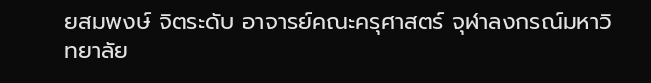ยสมพงษ์ จิตระดับ อาจารย์คณะครุศาสตร์ จุฬาลงกรณ์มหาวิทยาลัย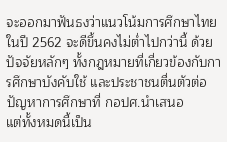จะออกมาฟันธงว่าแนวโน้มการศึกษาไทยในปี 2562 จะดีขึ้นคงไม่ต่ำไปกว่านี้ ด้วยปัจจัยหลักๆ ทั้งกฎหมายที่เกี่ยวข้องกับการศึกษาบังคับใช้ และประชาชนตื่นตัวต่อปัญหาการศึกษาที่ กอปศ.นำเสนอ
แต่ทั้งหมดนี้เป็น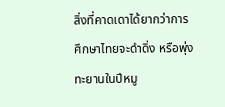สิ่งที่คาดเดาได้ยากว่าการศึกษาไทยจะดำดิ่ง หรือพุ่งทะยานในปีหมู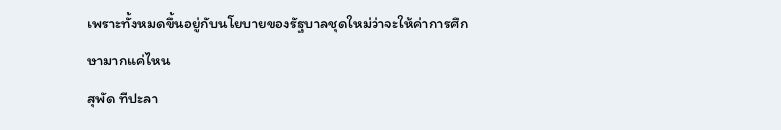เพราะทั้งหมดขึ้นอยู่กับนโยบายของรัฐบาลชุดใหม่ว่าจะให้ค่าการศึกษามากแค่ไหน
สุพัด ทีปะลา